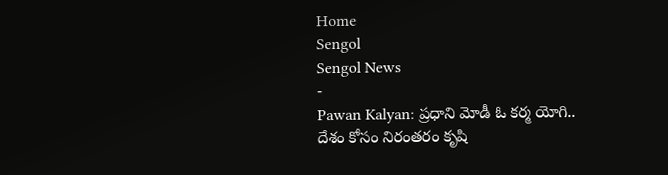Home
Sengol
Sengol News
-
Pawan Kalyan: ప్రధాని మోడీ ఓ కర్మ యోగి.. దేశం కోసం నిరంతరం కృషి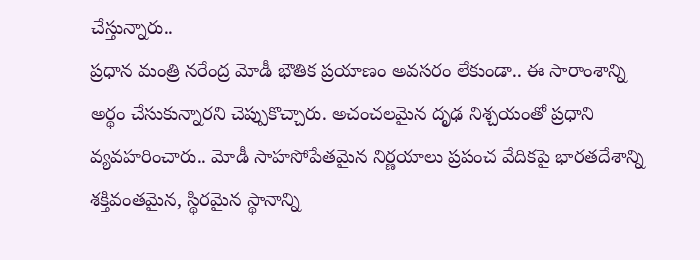చేస్తున్నారు..
ప్రధాన మంత్రి నరేంద్ర మోడీ భౌతిక ప్రయాణం అవసరం లేకుండా.. ఈ సారాంశాన్ని అర్థం చేసుకున్నారని చెప్పుకొచ్చారు. అచంచలమైన దృఢ నిశ్చయంతో ప్రధాని వ్యవహరించారు.. మోడీ సాహసోపేతమైన నిర్ణయాలు ప్రపంచ వేదికపై భారతదేశాన్ని శక్తివంతమైన, స్థిరమైన స్థానాన్ని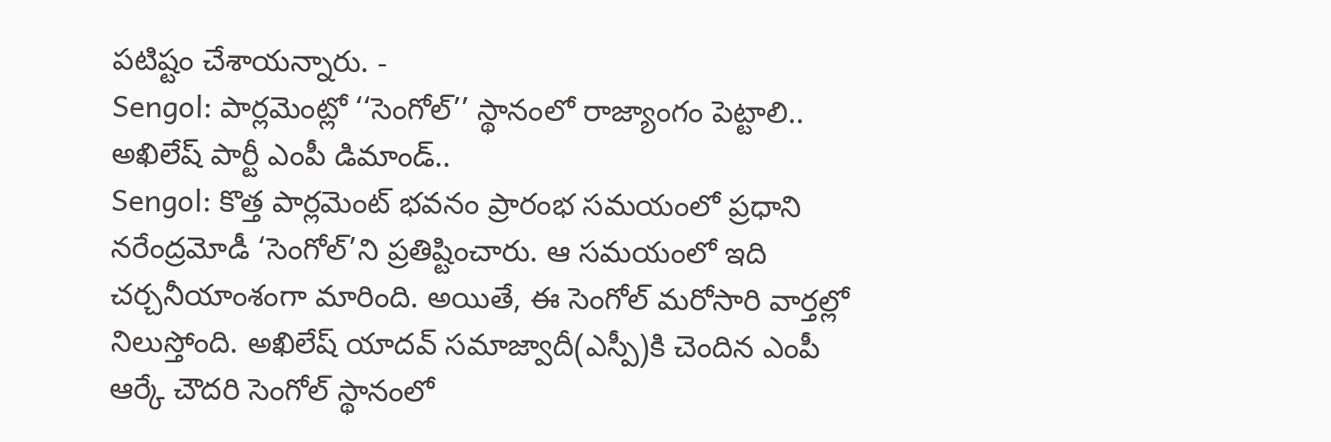పటిష్టం చేశాయన్నారు. -
Sengol: పార్లమెంట్లో ‘‘సెంగోల్’’ స్థానంలో రాజ్యాంగం పెట్టాలి.. అఖిలేష్ పార్టీ ఎంపీ డిమాండ్..
Sengol: కొత్త పార్లమెంట్ భవనం ప్రారంభ సమయంలో ప్రధాని నరేంద్రమోడీ ‘సెంగోల్’ని ప్రతిష్టించారు. ఆ సమయంలో ఇది చర్చనీయాంశంగా మారింది. అయితే, ఈ సెంగోల్ మరోసారి వార్తల్లో నిలుస్తోంది. అఖిలేష్ యాదవ్ సమాజ్వాదీ(ఎస్పీ)కి చెందిన ఎంపీ ఆర్కే చౌదరి సెంగోల్ స్థానంలో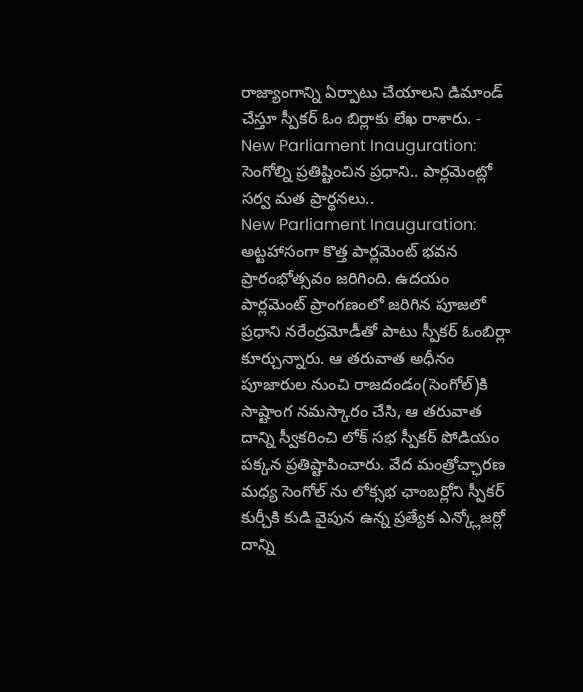రాజ్యాంగాన్ని ఏర్పాటు చేయాలని డిమాండ్ చేస్తూ స్పీకర్ ఓం బిర్లాకు లేఖ రాశారు. -
New Parliament Inauguration: సెంగోల్ని ప్రతిష్టించిన ప్రధాని.. పార్లమెంట్లో సర్వ మత ప్రార్థనలు..
New Parliament Inauguration: అట్టహాసంగా కొత్త పార్లమెంట్ భవన ప్రారంభోత్సవం జరిగింది. ఉదయం పార్లమెంట్ ప్రాంగణంలో జరిగిన పూజలో ప్రధాని నరేంద్రమోడీతో పాటు స్పీకర్ ఓంబిర్లా కూర్చున్నారు. ఆ తరువాత అధీనం పూజారుల నుంచి రాజదండం(సెంగోల్)కి సాష్టాంగ నమస్కారం చేసి, ఆ తరువాత దాన్ని స్వీకరించి లోక్ సభ స్పీకర్ పోడియం పక్కన ప్రతిష్టాపించారు. వేద మంత్రోచ్ఛారణ మధ్య సెంగోల్ ను లోక్సభ ఛాంబర్లోని స్పీకర్ కుర్చీకి కుడి వైపున ఉన్న ప్రత్యేక ఎన్క్లోజర్లో దాన్ని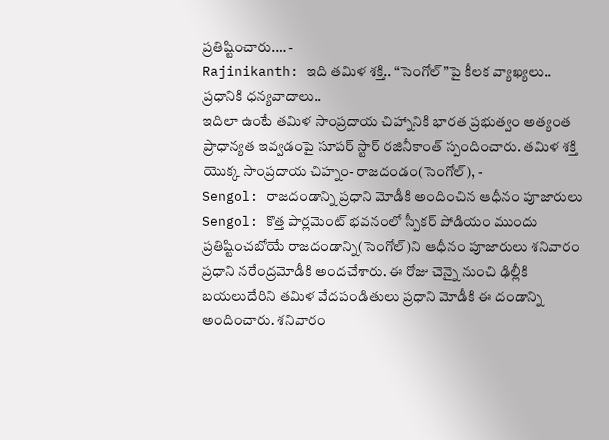ప్రతిష్టించారు.… -
Rajinikanth: ఇది తమిళ శక్తి.. “సెంగోల్”పై కీలక వ్యాఖ్యలు.. ప్రధానికి ధన్యవాదాలు..
ఇదిలా ఉంటే తమిళ సాంప్రదాయ చిహ్నానికి భారత ప్రభుత్వం అత్యంత ప్రాధాన్యత ఇవ్వడంపై సూపర్ స్టార్ రజినీకాంత్ స్పందించారు. తమిళ శక్తి యొక్క సాంప్రదాయ చిహ్నం- రాజదండం(సెంగోల్), -
Sengol: రాజదండాన్ని ప్రధాని మోడీకి అందించిన ఆధీనం పూజారులు
Sengol: కొత్త పార్లమెంట్ భవనంలో స్పీకర్ పోడియం ముందు ప్రతిష్టించబోయే రాజదండాన్ని(సెంగోల్)ని ఆధీనం పూజారులు శనివారం ప్రధాని నరేంద్రమోడీకి అందచేశారు. ఈ రోజు చెన్నై నుంచి ఢిల్లీకి బయలుదేరిని తమిళ వేదపండితులు ప్రధాని మోడీకి ఈ దండాన్ని అందించారు. శనివారం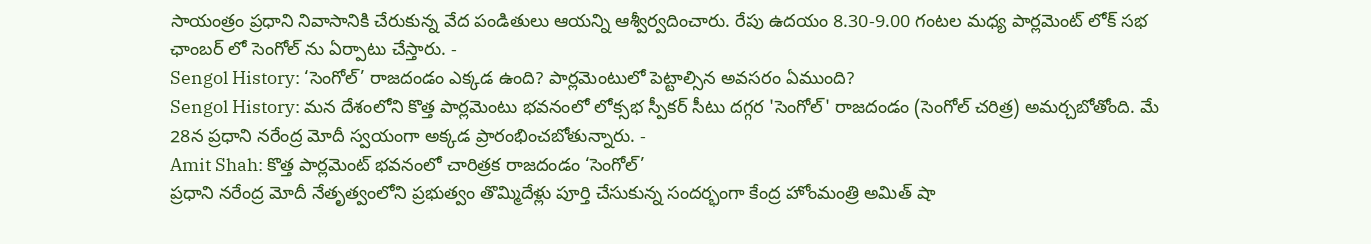సాయంత్రం ప్రధాని నివాసానికి చేరుకున్న వేద పండితులు ఆయన్ని ఆశ్వీర్వదించారు. రేపు ఉదయం 8.30-9.00 గంటల మధ్య పార్లమెంట్ లోక్ సభ ఛాంబర్ లో సెంగోల్ ను ఏర్పాటు చేస్తారు. -
Sengol History: ‘సెంగోల్’ రాజదండం ఎక్కడ ఉంది? పార్లమెంటులో పెట్టాల్సిన అవసరం ఏముంది?
Sengol History: మన దేశంలోని కొత్త పార్లమెంటు భవనంలో లోక్సభ స్పీకర్ సీటు దగ్గర 'సెంగోల్' రాజదండం (సెంగోల్ చరిత్ర) అమర్చబోతోంది. మే 28న ప్రధాని నరేంద్ర మోదీ స్వయంగా అక్కడ ప్రారంభించబోతున్నారు. -
Amit Shah: కొత్త పార్లమెంట్ భవనంలో చారిత్రక రాజదండం ‘సెంగోల్’
ప్రధాని నరేంద్ర మోదీ నేతృత్వంలోని ప్రభుత్వం తొమ్మిదేళ్లు పూర్తి చేసుకున్న సందర్భంగా కేంద్ర హోంమంత్రి అమిత్ షా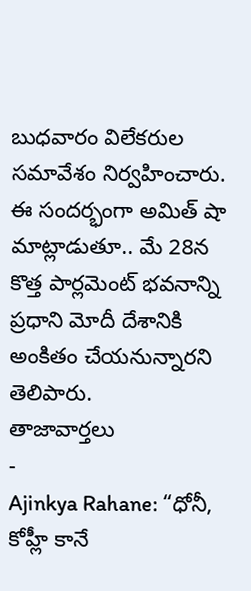బుధవారం విలేకరుల సమావేశం నిర్వహించారు. ఈ సందర్భంగా అమిత్ షా మాట్లాడుతూ.. మే 28న కొత్త పార్లమెంట్ భవనాన్ని ప్రధాని మోదీ దేశానికి అంకితం చేయనున్నారని తెలిపారు.
తాజావార్తలు
-
Ajinkya Rahane: “ధోనీ, కోహ్లీ కానే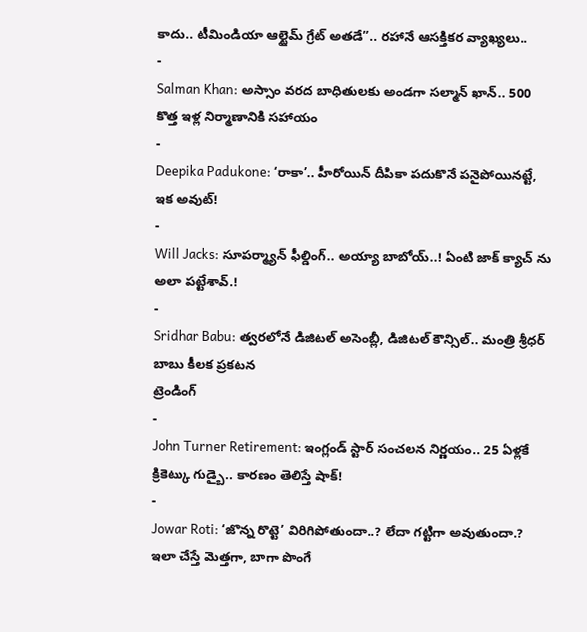కాదు.. టీమిండియా ఆల్టైమ్ గ్రేట్ అతడే”.. రహానే ఆసక్తికర వ్యాఖ్యలు..
-
Salman Khan: అస్సాం వరద బాధితులకు అండగా సల్మాన్ ఖాన్.. 500 కొత్త ఇళ్ల నిర్మాణానికి సహాయం
-
Deepika Padukone: ‘రాకా’.. హీరోయిన్ దీపికా పదుకొనే పనైపోయినట్టే, ఇక అవుట్!
-
Will Jacks: సూపర్మ్యాన్ ఫీల్డింగ్.. అయ్యా బాబోయ్..! ఏంటి జాక్ క్యాచ్ ను అలా పట్టేశావ్.!
-
Sridhar Babu: త్వరలోనే డిజిటల్ అసెంబ్లీ, డిజిటల్ కౌన్సిల్.. మంత్రి శ్రీధర్ బాబు కీలక ప్రకటన
ట్రెండింగ్
-
John Turner Retirement: ఇంగ్లండ్ స్టార్ సంచలన నిర్ణయం.. 25 ఏళ్లకే క్రికెట్కు గుడ్బై.. కారణం తెలిస్తే షాక్!
-
Jowar Roti: ‘జొన్న రొట్టె’ విరిగిపోతుందా..? లేదా గట్టిగా అవుతుందా.? ఇలా చేస్తే మెత్తగా, బాగా పొంగే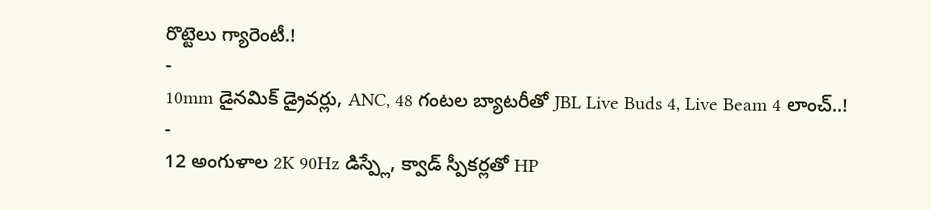రొట్టెలు గ్యారెంటీ.!
-
10mm డైనమిక్ డ్రైవర్లు, ANC, 48 గంటల బ్యాటరీతో JBL Live Buds 4, Live Beam 4 లాంచ్..!
-
12 అంగుళాల 2K 90Hz డిస్ప్లే, క్వాడ్ స్పీకర్లతో HP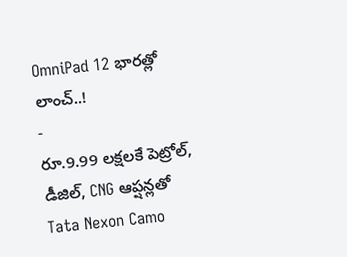OmniPad 12 భారత్లో లాంచ్..!
-
రూ.9.99 లక్షలకే పెట్రోల్, డీజిల్, CNG ఆప్షన్లతో Tata Nexon Camo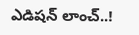ఎడిషన్ లాంచ్..!